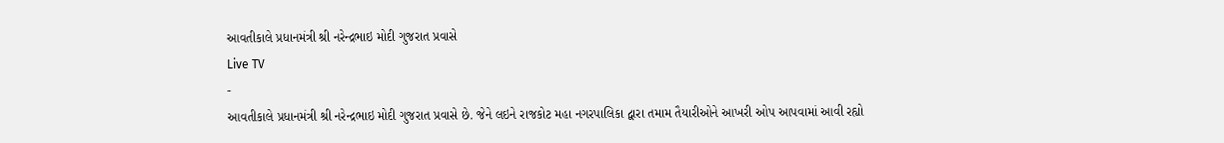આવતીકાલે પ્રધાનમંત્રી શ્રી નરેન્દ્રભાઇ મોદી ગુજરાત પ્રવાસે
Live TV
-
આવતીકાલે પ્રધાનમંત્રી શ્રી નરેન્દ્રભાઇ મોદી ગુજરાત પ્રવાસે છે. જેને લઇને રાજકોટ મહા નગરપાલિકા દ્વારા તમામ તૈયારીઓને આખરી ઓપ આપવામાં આવી રહ્યો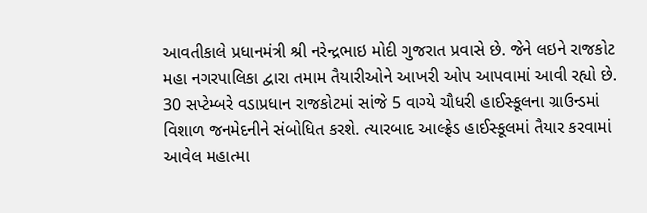આવતીકાલે પ્રધાનમંત્રી શ્રી નરેન્દ્રભાઇ મોદી ગુજરાત પ્રવાસે છે. જેને લઇને રાજકોટ મહા નગરપાલિકા દ્વારા તમામ તૈયારીઓને આખરી ઓપ આપવામાં આવી રહ્યો છે. 30 સપ્ટેમ્બરે વડાપ્રધાન રાજકોટમાં સાંજે 5 વાગ્યે ચૌધરી હાઈસ્કૂલના ગ્રાઉન્ડમાં વિશાળ જનમેદનીને સંબોધિત કરશે. ત્યારબાદ આલ્ફ્રેડ હાઈસ્કૂલમાં તૈયાર કરવામાં આવેલ મહાત્મા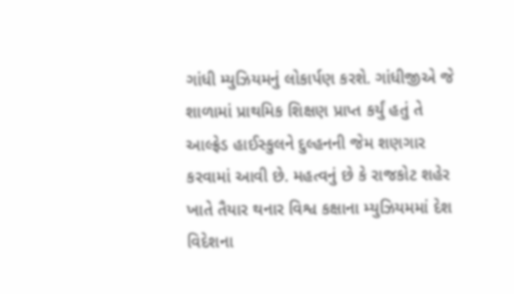ગાંધી મ્યુઝિયમનું લોકાર્પણ કરશે. ગાંધીજીએ જે શાળામાં પ્રાથમિક શિક્ષણ પ્રાપ્ત કર્યું હતું તે આલ્ફ્રેડ હાઈસ્કુલને દુલ્હનની જેમ શણગાર કરવામાં આવી છે. મહત્વનું છે કે રાજકોટ શહેર ખાતે તૈયાર થનાર વિશ્વ કક્ષાના મ્યુઝિયમમાં દેશ વિદેશના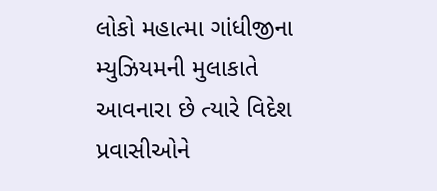લોકો મહાત્મા ગાંધીજીના મ્યુઝિયમની મુલાકાતે આવનારા છે ત્યારે વિદેશ પ્રવાસીઓને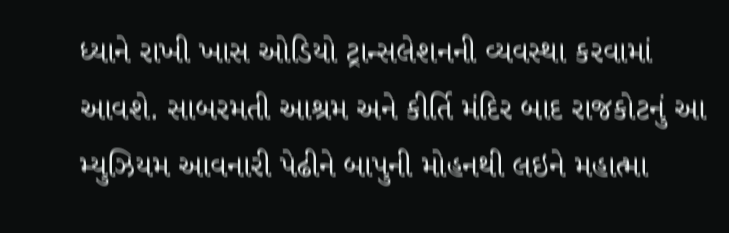ધ્યાને રાખી ખાસ ઓડિયો ટ્રાન્સલેશનની વ્યવસ્થા કરવામાં આવશે. સાબરમતી આશ્રમ અને કીર્તિ મંદિર બાદ રાજકોટનું આ મ્યુઝિયમ આવનારી પેઢીને બાપુની મોહનથી લઇને મહાત્મા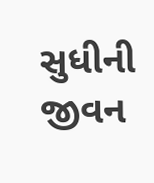સુધીની જીવન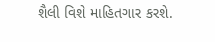શૈલી વિશે માહિતગાર કરશે.